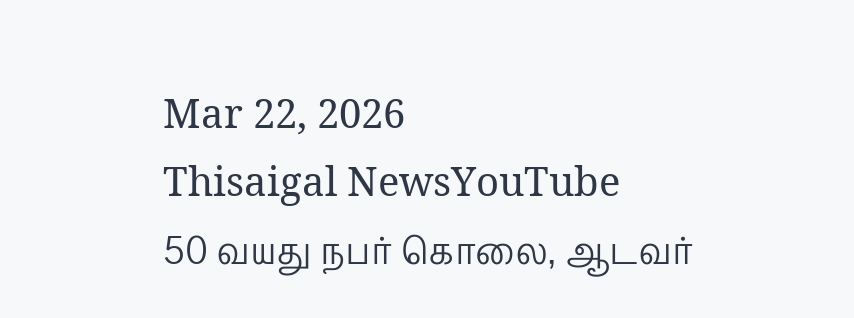Mar 22, 2026
Thisaigal NewsYouTube
50 வயது நபர் கொலை, ஆடவர்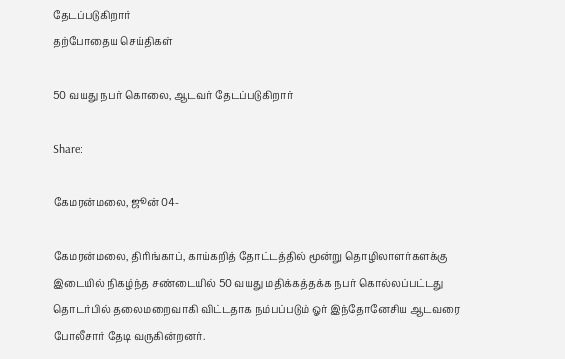தேடப்படுகிறார்
தற்போதைய செய்திகள்

50 வயது நபர் கொலை, ஆடவர் தேடப்படுகிறார்

Share:

கேமரன்மலை, ஜூன் 04-

கேமரன்மலை, திரிங்காப், காய்கறித் தோட்டத்தில் மூன்று தொழிலாளர்களக்கு இடையில் நிகழ்ந்த சண்டையில் 50 வயது மதிக்கத்தக்க நபர் கொல்லப்பட்டது தொடர்பில் தலைமறைவாகி விட்டதாக நம்பப்படும் ஓர் இந்தோனேசிய ஆடவரை போலீசார் தேடி வருகின்றனர்.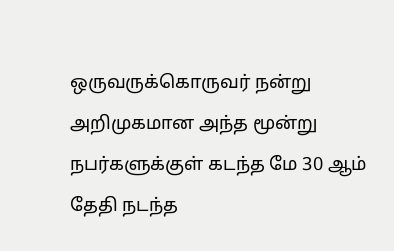ஒருவருக்கொருவர் நன்று அறிமுகமான அந்த மூன்று நபர்களுக்குள் கடந்த மே 30 ஆம் தேதி நடந்த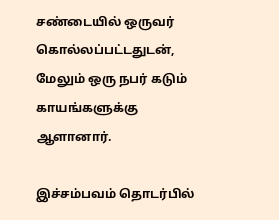சண்டையில் ஒருவர் கொல்லப்பட்டதுடன், மேலும் ஒரு நபர் கடும் காயங்களுக்கு ஆளானார்.

இச்சம்பவம் தொடர்பில்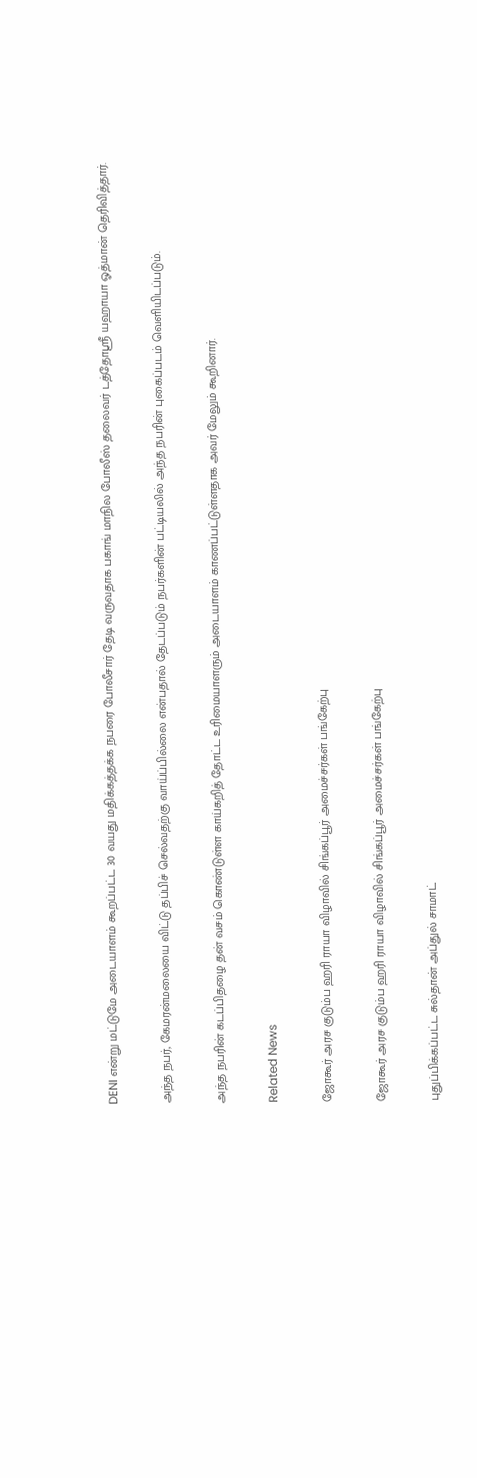DENI என்று மட்டுமே அடையாளம் கூறப்பட்ட 30 வயது மதிக்கத்தக்க நபரை போலீசார் தேடி வருவதாக பகாங் மாநில போலீஸ் தலைவர் டத்தோஸ்ரீ யஹாயா ஓத்மான் தெரிவித்தார்.

அந்த நபர், கேமரன்மலையை விட்டு தப்பிச் செல்வதற்கு வாய்ப்பில்லை என்பதால் தேடப்படும் நபர்களின் பட்டியலில் அந்த நபரின் புகைப்படம் வெளியிடப்படும்.

அந்த நபரின் கடப்பிதழை தன் வசம் கொண்டுள்ள காய்கறித் தோட்ட உரிமையாளரும் அடையாளம் காணப்பட்டுள்ளதாக அவர் மேலும் கூறினார்.

Related News

ஜோகூர் அரச குடும்ப ஹரி ராயா விழாவில் சிங்கப்பூர் அமைச்சர்கள் பங்கேற்பு

ஜோகூர் அரச குடும்ப ஹரி ராயா விழாவில் சிங்கப்பூர் அமைச்சர்கள் பங்கேற்பு

புதுப்பிக்கப்பட்ட சுல்தான் அப்துல் சாமாட்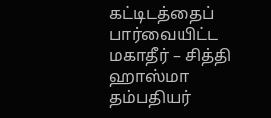கட்டிடத்தைப் பார்வையிட்ட மகாதீர் – சித்தி ஹாஸ்மா தம்பதியர்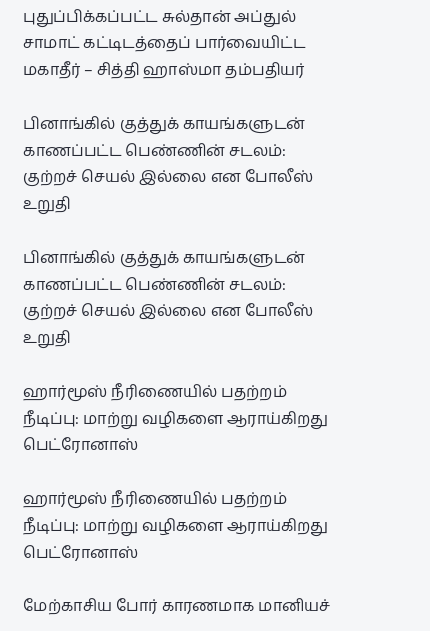புதுப்பிக்கப்பட்ட சுல்தான் அப்துல் சாமாட் கட்டிடத்தைப் பார்வையிட்ட மகாதீர் – சித்தி ஹாஸ்மா தம்பதியர்

பினாங்கில் குத்துக் காயங்களுடன் காணப்பட்ட பெண்ணின் சடலம்: குற்றச் செயல் இல்லை என போலீஸ் உறுதி

பினாங்கில் குத்துக் காயங்களுடன் காணப்பட்ட பெண்ணின் சடலம்: குற்றச் செயல் இல்லை என போலீஸ் உறுதி

ஹார்மூஸ் நீரிணையில் பதற்றம் நீடிப்பு: மாற்று வழிகளை ஆராய்கிறது பெட்ரோனாஸ்

ஹார்மூஸ் நீரிணையில் பதற்றம் நீடிப்பு: மாற்று வழிகளை ஆராய்கிறது பெட்ரோனாஸ்

மேற்காசிய போர் காரணமாக மானியச்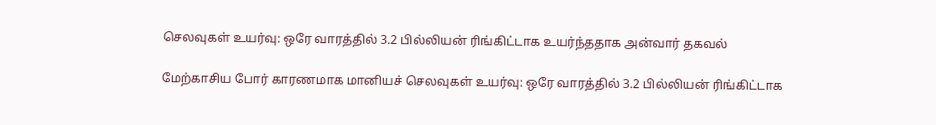செலவுகள் உயர்வு: ஒரே வாரத்தில் 3.2 பில்லியன் ரிங்கிட்டாக உயர்ந்ததாக அன்வார் தகவல்

மேற்காசிய போர் காரணமாக மானியச் செலவுகள் உயர்வு: ஒரே வாரத்தில் 3.2 பில்லியன் ரிங்கிட்டாக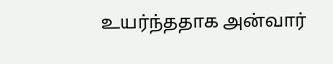உயர்ந்ததாக அன்வார்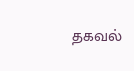தகவல்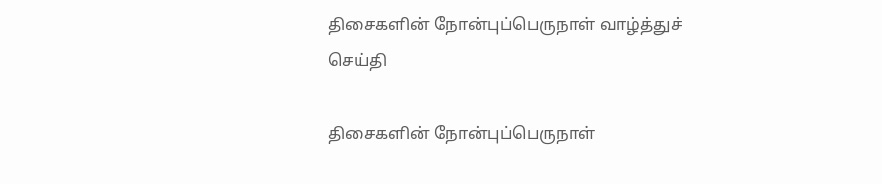திசைகளின் நோன்புப்பெருநாள் வாழ்த்துச் செய்தி

திசைகளின் நோன்புப்பெருநாள்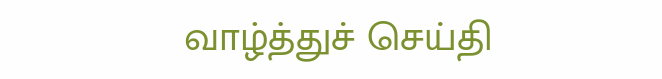வாழ்த்துச் செய்தி